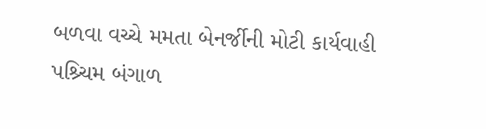બળવા વચ્ચે મમતા બેનર્જીની મોટી કાર્યવાહી
પશ્ર્ચિમ બંગાળ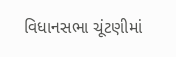વિધાનસભા ચૂંટણીમાં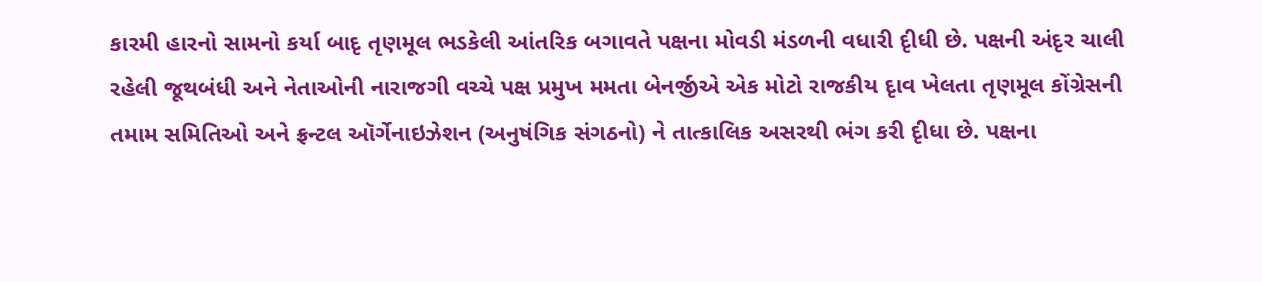કારમી હારનો સામનો કર્યા બાદૃ તૃણમૂલ ભડકેલી આંતરિક બગાવતે પક્ષના મોવડી મંડળની વધારી દૃીધી છે. પક્ષની અંદૃર ચાલી રહેલી જૂથબંધી અને નેતાઓની નારાજગી વચ્ચે પક્ષ પ્રમુખ મમતા બેનર્જીએ એક મોટો રાજકીય દૃાવ ખેલતા તૃણમૂલ કોંગ્રેસની તમામ સમિતિઓ અને ફ્રન્ટલ ઑર્ગેનાઇઝેશન (અનુષંગિક સંગઠનો) ને તાત્કાલિક અસરથી ભંગ કરી દૃીધા છે. પક્ષના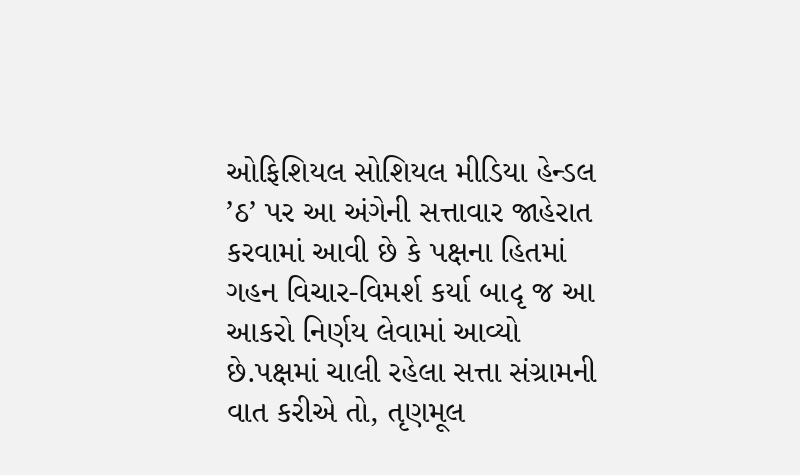ઓફિશિયલ સોશિયલ મીડિયા હેન્ડલ ’ઠ’ પર આ અંગેની સત્તાવાર જાહેરાત કરવામાં આવી છે કે પક્ષના હિતમાં ગહન વિચાર-વિમર્શ કર્યા બાદૃ જ આ આકરો નિર્ણય લેવામાં આવ્યો છે.પક્ષમાં ચાલી રહેલા સત્તા સંગ્રામની વાત કરીએ તો, તૃણમૂલ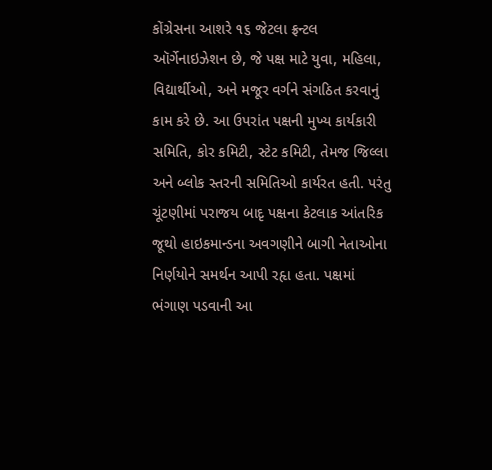કોંગ્રેસના આશરે ૧૬ જેટલા ફ્રન્ટલ ઑર્ગેનાઇઝેશન છે, જે પક્ષ માટે યુવા, મહિલા, વિદ્યાર્થીઓ, અને મજૂર વર્ગને સંગઠિત કરવાનું કામ કરે છે. આ ઉપરાંત પક્ષની મુખ્ય કાર્યકારી સમિતિ, કોર કમિટી, સ્ટેટ કમિટી, તેમજ જિલ્લા અને બ્લોક સ્તરની સમિતિઓ કાર્યરત હતી. પરંતુ ચૂંટણીમાં પરાજય બાદૃ પક્ષના કેટલાક આંતરિક જૂથો હાઇકમાન્ડના અવગણીને બાગી નેતાઓના નિર્ણયોને સમર્થન આપી રહૃા હતા. પક્ષમાં ભંગાણ પડવાની આ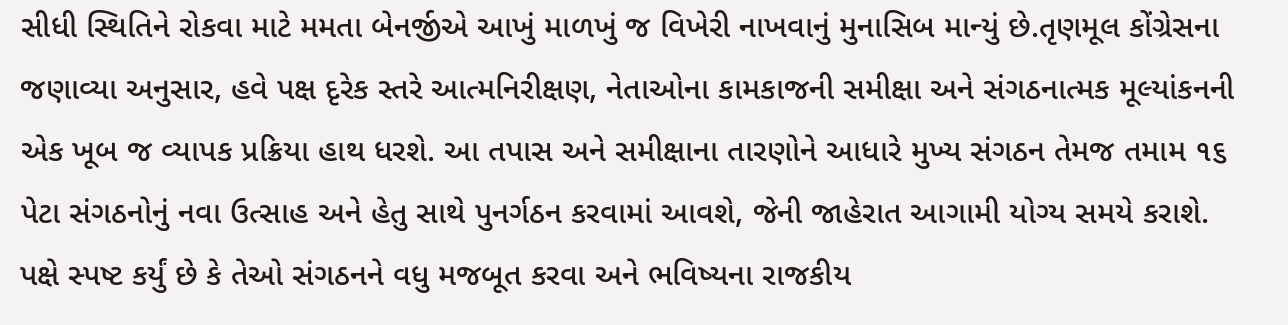સીધી સ્થિતિને રોકવા માટે મમતા બેનર્જીએ આખું માળખું જ વિખેરી નાખવાનું મુનાસિબ માન્યું છે.તૃણમૂલ કોંગ્રેસના જણાવ્યા અનુસાર, હવે પક્ષ દૃરેક સ્તરે આત્મનિરીક્ષણ, નેતાઓના કામકાજની સમીક્ષા અને સંગઠનાત્મક મૂલ્યાંકનની એક ખૂબ જ વ્યાપક પ્રક્રિયા હાથ ધરશે. આ તપાસ અને સમીક્ષાના તારણોને આધારે મુખ્ય સંગઠન તેમજ તમામ ૧૬ પેટા સંગઠનોનું નવા ઉત્સાહ અને હેતુ સાથે પુનર્ગઠન કરવામાં આવશે, જેની જાહેરાત આગામી યોગ્ય સમયે કરાશે. પક્ષે સ્પષ્ટ કર્યું છે કે તેઓ સંગઠનને વધુ મજબૂત કરવા અને ભવિષ્યના રાજકીય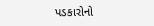પડકારોનો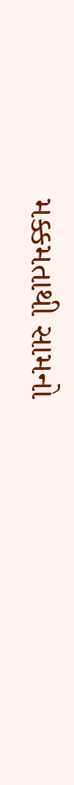મક્કમતાથી સામનો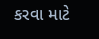કરવા માટે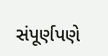સંપૂર્ણપણે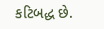કટિબદ્ધ છે.